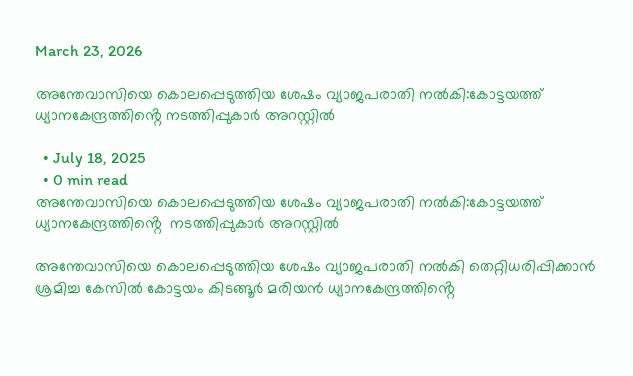March 23, 2026

അന്തേവാസിയെ കൊലപ്പെടുത്തിയ ശേഷം വ്യാജപരാതി നൽകി:കോട്ടയത്ത് ധ്യാനകേന്ദ്രത്തിൻ്റെ നടത്തിപ്പുകാർ അറസ്റ്റിൽ

  • July 18, 2025
  • 0 min read
അന്തേവാസിയെ കൊലപ്പെടുത്തിയ ശേഷം വ്യാജപരാതി നൽകി:കോട്ടയത്ത് ധ്യാനകേന്ദ്രത്തിൻ്റെ  നടത്തിപ്പുകാർ അറസ്റ്റിൽ

അന്തേവാസിയെ കൊലപ്പെടുത്തിയ ശേഷം വ്യാജപരാതി നൽകി തെറ്റിധരിപ്പിക്കാൻ ശ്രമിച്ച കേസിൽ കോട്ടയം കിടങ്ങൂർ മരിയൻ ധ്യാനകേന്ദ്രത്തിൻ്റെ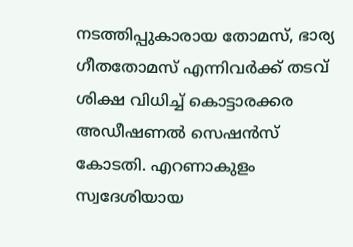നടത്തിപ്പുകാരായ തോമസ്, ഭാര്യ ഗീതതോമസ് എന്നിവർക്ക് തടവ് ശിക്ഷ വിധിച്ച് കൊട്ടാരക്കര അഡീഷണൽ സെഷൻസ് കോടതി. എറണാകുളം സ്വദേശിയായ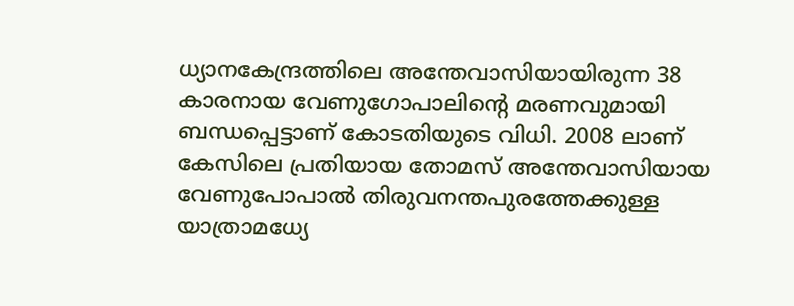ധ്യാനകേന്ദ്രത്തിലെ അന്തേവാസിയായിരുന്ന 38 കാരനായ വേണുഗോപാലിൻ്റെ മരണവുമായി ബന്ധപ്പെട്ടാണ് കോടതിയുടെ വിധി. 2008 ലാണ് കേസിലെ പ്രതിയായ തോമസ് അന്തേവാസിയായ വേണുപോപാൽ തിരുവനന്തപുരത്തേക്കുള്ള യാത്രാമധ്യേ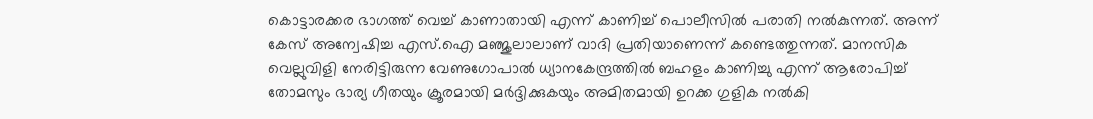കൊട്ടാരക്കര ഭാഗത്ത് വെച്ച് കാണാതായി എന്ന് കാണിച്ച് പൊലീസിൽ പരാതി നൽകുന്നത്. അന്ന് കേസ് അന്വേഷിച്ച എസ്.ഐ മഞ്ജുലാലാണ് വാദി പ്രതിയാണെന്ന് കണ്ടെത്തുന്നത്. മാനസിക വെല്ലുവിളി നേരിട്ടിരുന്ന വേണുഗോപാൽ ധ്യാനകേന്ദ്രത്തിൽ ബഹളം കാണിച്ചു എന്ന് ആരോപിച്ച് തോമസും ഭാര്യ ഗീതയും ക്രൂരമായി മർദ്ദിക്കുകയും അമിതമായി ഉറക്ക ഗുളിക നൽകി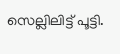സെല്ലിലിട്ട് പൂട്ടി.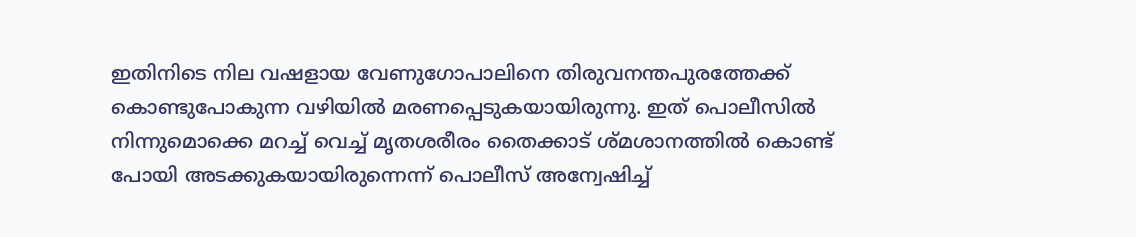ഇതിനിടെ നില വഷളായ വേണുഗോപാലിനെ തിരുവനന്തപുരത്തേക്ക് കൊണ്ടുപോകുന്ന വഴിയിൽ മരണപ്പെടുകയായിരുന്നു. ഇത് പൊലീസിൽ നിന്നുമൊക്കെ മറച്ച് വെച്ച് മൃതശരീരം തൈക്കാട് ശ്മശാനത്തിൽ കൊണ്ട് പോയി അടക്കുകയായിരുന്നെന്ന് പൊലീസ് അന്വേഷിച്ച്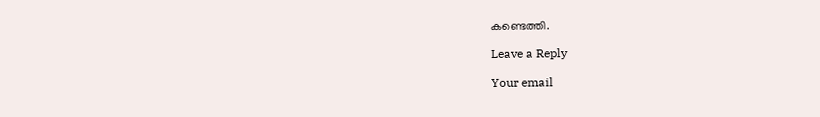കണ്ടെത്തി.

Leave a Reply

Your email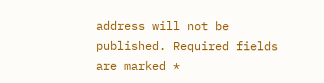address will not be published. Required fields are marked *